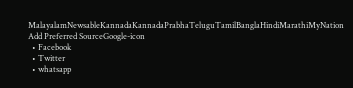MalayalamNewsableKannadaKannadaPrabhaTeluguTamilBanglaHindiMarathiMyNation
Add Preferred SourceGoogle-icon
  • Facebook
  • Twitter
  • whatsapp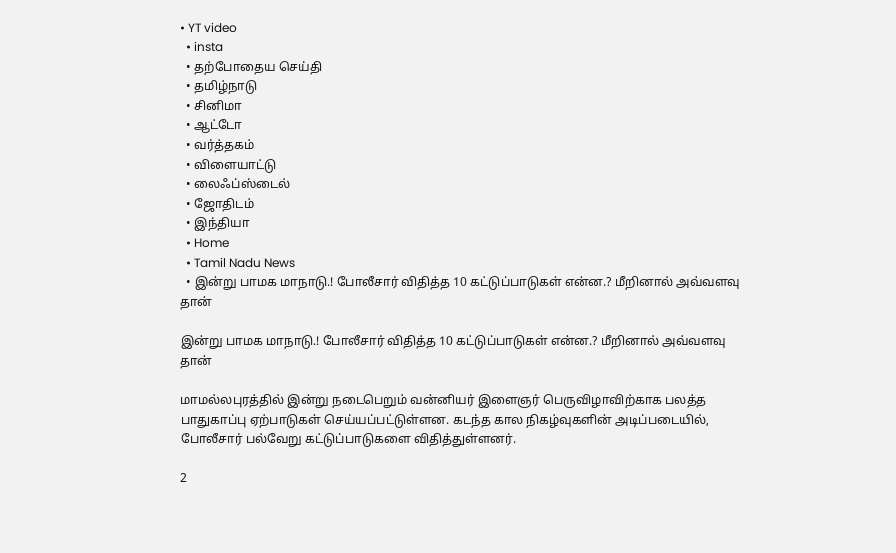• YT video
  • insta
  • தற்போதைய செய்தி
  • தமிழ்நாடு
  • சினிமா
  • ஆட்டோ
  • வர்த்தகம்
  • விளையாட்டு
  • லைஃப்ஸ்டைல்
  • ஜோதிடம்
  • இந்தியா
  • Home
  • Tamil Nadu News
  • இன்று பாமக மாநாடு.! போலீசார் விதித்த 10 கட்டுப்பாடுகள் என்ன.? மீறினால் அவ்வளவு தான்

இன்று பாமக மாநாடு.! போலீசார் விதித்த 10 கட்டுப்பாடுகள் என்ன.? மீறினால் அவ்வளவு தான்

மாமல்லபுரத்தில் இன்று நடைபெறும் வன்னியர் இளைஞர் பெருவிழாவிற்காக பலத்த பாதுகாப்பு ஏற்பாடுகள் செய்யப்பட்டுள்ளன. கடந்த கால நிகழ்வுகளின் அடிப்படையில், போலீசார் பல்வேறு கட்டுப்பாடுகளை விதித்துள்ளனர்.

2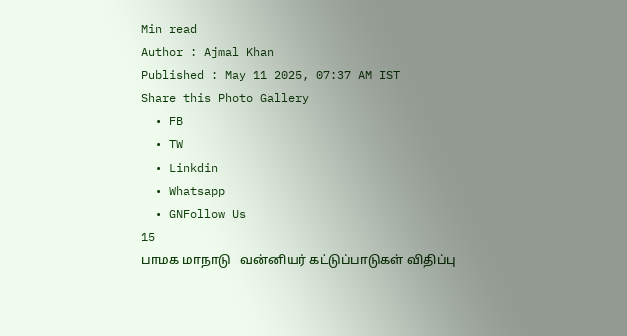Min read
Author : Ajmal Khan
Published : May 11 2025, 07:37 AM IST
Share this Photo Gallery
  • FB
  • TW
  • Linkdin
  • Whatsapp
  • GNFollow Us
15
பாமக மாநாடு   வன்னியர் கட்டுப்பாடுகள் விதிப்பு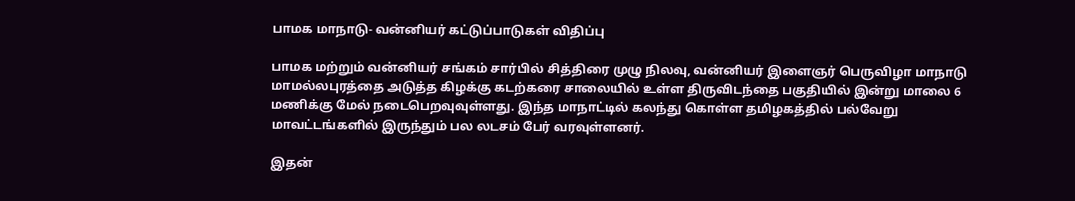பாமக மாநாடு- வன்னியர் கட்டுப்பாடுகள் விதிப்பு

பாமக மற்றும் வன்னியர் சங்கம் சார்பில் சித்திரை முழு நிலவு, வன்னியர் இளைஞர் பெருவிழா மாநாடு மாமல்லபுரத்தை அடுத்த கிழக்கு கடற்கரை சாலையில் உள்ள திருவிடந்தை பகுதியில் இன்று மாலை 6 மணிக்கு மேல் நடைபெறவுவுள்ளது. இந்த மாநாட்டில் கலந்து கொள்ள தமிழகத்தில் பல்வேறு மாவட்டங்களில் இருந்தும் பல லடசம் பேர் வரவுள்ளனர்.

இதன்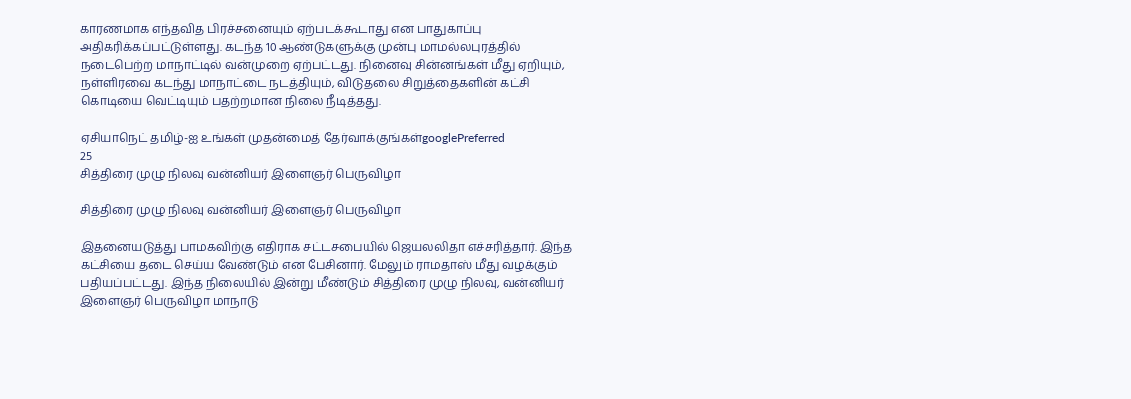காரணமாக எந்தவித பிரச்சனையும் ஏற்படக்கூடாது என பாதுகாப்பு அதிகரிக்கப்பட்டுள்ளது. கடந்த 10 ஆண்டுகளுக்கு முன்பு மாமல்லபுரத்தில் நடைபெற்ற மாநாட்டில் வன்முறை ஏற்பட்டது. நினைவு சின்னங்கள் மீது ஏறியும், நள்ளிரவை கடந்து மாநாட்டை நடத்தியும், விடுதலை சிறுத்தைகளின் கட்சி கொடியை வெட்டியும் பதற்றமான நிலை நீடித்தது.

ஏசியாநெட் தமிழ்-ஐ உங்கள் முதன்மைத் தேர்வாக்குங்கள்googlePreferred
25
சித்திரை முழு நிலவு வன்னியர் இளைஞர் பெருவிழா

சித்திரை முழு நிலவு வன்னியர் இளைஞர் பெருவிழா

இதனையடுத்து பாமகவிற்கு எதிராக சட்டசபையில் ஜெயலலிதா எச்சரித்தார். இந்த கட்சியை தடை செய்ய வேண்டும் என பேசினார். மேலும் ராமதாஸ் மீது வழக்கும் பதியப்பட்டது. இந்த நிலையில் இன்று மீண்டும் சித்திரை முழு நிலவு, வன்னியர் இளைஞர் பெருவிழா மாநாடு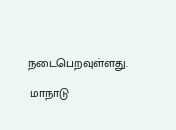நடைபெறவுள்ளது.

 மாநாடு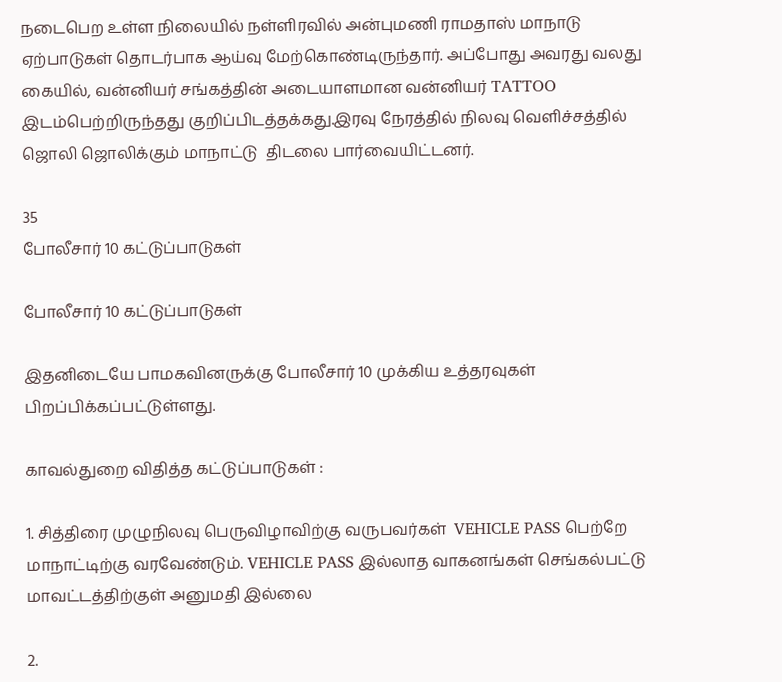நடைபெற உள்ள நிலையில் நள்ளிரவில் அன்புமணி ராமதாஸ் மாநாடு ஏற்பாடுகள் தொடர்பாக ஆய்வு மேற்கொண்டிருந்தார். அப்போது அவரது வலது கையில், வன்னியர் சங்கத்தின் அடையாளமான வன்னியர் TATTOO இடம்பெற்றிருந்தது குறிப்பிடத்தக்கது.இரவு நேரத்தில் நிலவு வெளிச்சத்தில் ஜொலி ஜொலிக்கும் மாநாட்டு  திடலை பார்வையிட்டனர்.

35
போலீசார் 10 கட்டுப்பாடுகள்

போலீசார் 10 கட்டுப்பாடுகள்

இதனிடையே பாமகவினருக்கு போலீசார் 10 முக்கிய உத்தரவுகள் பிறப்பிக்கப்பட்டுள்ளது.

காவல்துறை விதித்த கட்டுப்பாடுகள் :

1. சித்திரை முழுநிலவு பெருவிழாவிற்கு வருபவர்கள்  VEHICLE PASS பெற்றே மாநாட்டிற்கு வரவேண்டும். VEHICLE PASS இல்லாத வாகனங்கள் செங்கல்பட்டு மாவட்டத்திற்குள் அனுமதி இல்லை

2.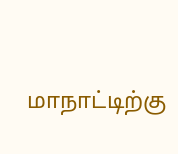மாநாட்டிற்கு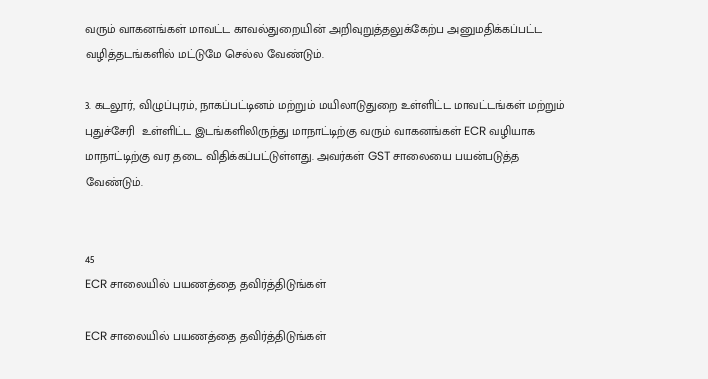வரும் வாகனங்கள் மாவட்ட காவல்துறையின் அறிவுறுத்தலுக்கேற்ப அனுமதிக்கப்பட்ட வழித்தடங்களில் மட்டுமே செல்ல வேண்டும்.

3. கடலூர், விழுப்புரம், நாகப்பட்டினம் மற்றும் மயிலாடுதுறை உள்ளிட்ட மாவட்டங்கள் மற்றும் புதுச்சேரி  உள்ளிட்ட இடங்களிலிருந்து மாநாட்டிற்கு வரும் வாகனங்கள் ECR வழியாக மாநாட்டிற்கு வர தடை விதிக்கப்பட்டுள்ளது. அவர்கள் GST சாலையை பயன்படுத்த வேண்டும்.


45
ECR சாலையில் பயணத்தை தவிர்த்திடுங்கள்

ECR சாலையில் பயணத்தை தவிர்த்திடுங்கள்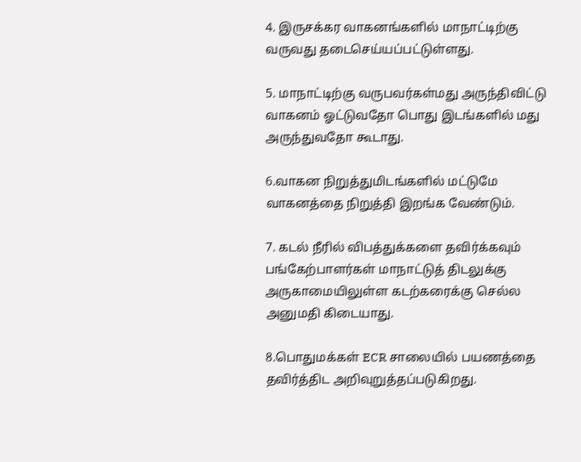4. இருசக்கர வாகனங்களில் மாநாட்டிற்கு வருவது தடைசெய்யப்பட்டுள்ளது.

5. மாநாட்டிற்கு வருபவர்கள்மது அருந்திவிட்டு வாகனம் ஓட்டுவதோ பொது இடங்களில் மது அருந்துவதோ கூடாது.

6.வாகன நிறுத்துமிடங்களில் மட்டுமே வாகனத்தை நிறுத்தி இறங்க வேண்டும்.

7. கடல் நீரில் விபத்துக்களை தவிர்க்கவும் பங்கேற்பாளர்கள் மாநாட்டுத் திடலுக்கு அருகாமையிலுள்ள கடற்கரைக்கு செல்ல அனுமதி கிடையாது.

8.பொதுமக்கள் ECR சாலையில் பயணத்தை தவிர்த்திட அறிவுறுத்தப்படுகிறது.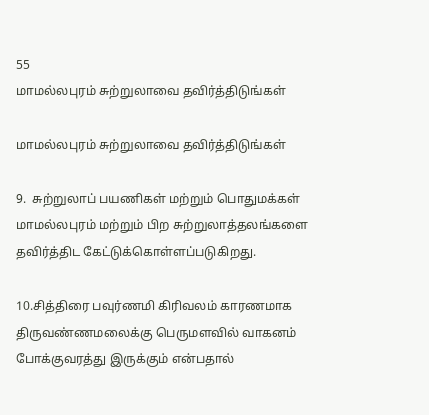55
மாமல்லபுரம் சுற்றுலாவை தவிர்த்திடுங்கள்

மாமல்லபுரம் சுற்றுலாவை தவிர்த்திடுங்கள்

9.  சுற்றுலாப் பயணிகள் மற்றும் பொதுமக்கள் மாமல்லபுரம் மற்றும் பிற சுற்றுலாத்தலங்களை தவிர்த்திட கேட்டுக்கொள்ளப்படுகிறது.

10.சித்திரை பவுர்ணமி கிரிவலம் காரணமாக  திருவண்ணமலைக்கு பெருமளவில் வாகனம் போக்குவரத்து இருக்கும் என்பதால்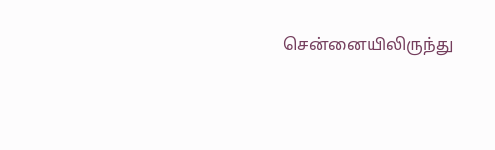சென்னையிலிருந்து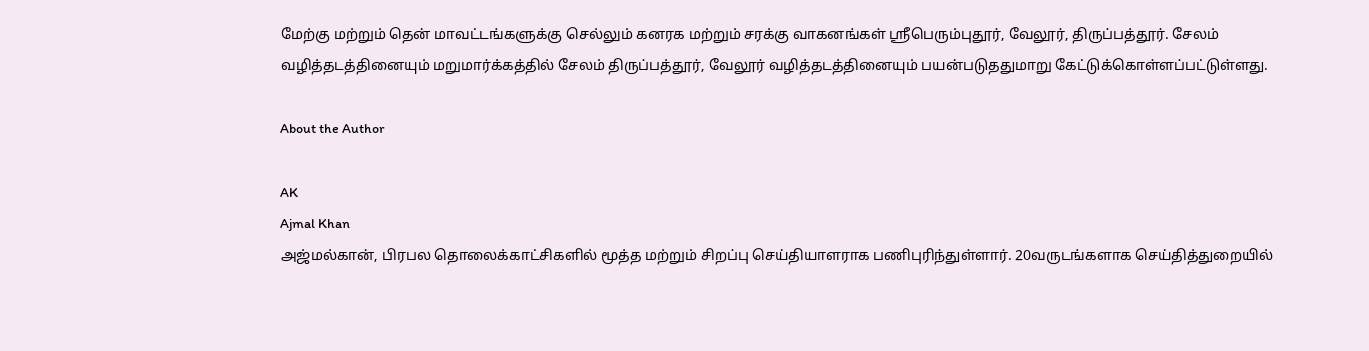மேற்கு மற்றும் தென் மாவட்டங்களுக்கு செல்லும் கனரக மற்றும் சரக்கு வாகனங்கள் ஸ்ரீபெரும்புதூர், வேலூர், திருப்பத்தூர். சேலம் வழித்தடத்தினையும் மறுமார்க்கத்தில் சேலம் திருப்பத்தூர், வேலூர் வழித்தடத்தினையும் பயன்படுததுமாறு கேட்டுக்கொள்ளப்பட்டுள்ளது.

About the Author

AK
Ajmal Khan
அஜ்மல்கான், பிரபல தொலைக்காட்சிகளில் மூத்த மற்றும் சிறப்பு செய்தியாளராக பணிபுரிந்துள்ளார். 20வருடங்களாக செய்தித்துறையில்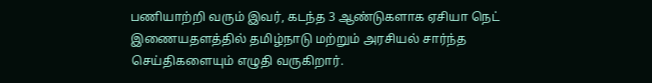பணியாற்றி வரும் இவர், கடந்த 3 ஆண்டுகளாக ஏசியா நெட் இணையதளத்தில் தமிழ்நாடு மற்றும் அரசியல் சார்ந்த செய்திகளையும் எழுதி வருகிறார்.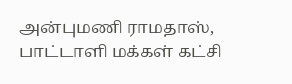அன்புமணி ராமதாஸ், பாட்டாளி மக்கள் கட்சி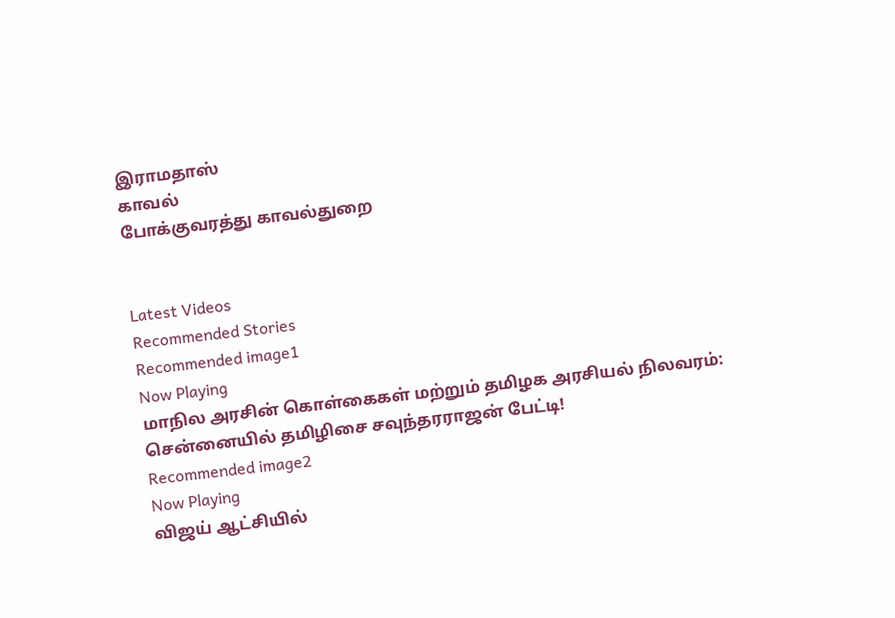இராமதாஸ்
காவல்
போக்குவரத்து காவல்துறை


Latest Videos
Recommended Stories
Recommended image1
Now Playing
மாநில அரசின் கொள்கைகள் மற்றும் தமிழக அரசியல் நிலவரம்: சென்னையில் தமிழிசை சவுந்தரராஜன் பேட்டி!
Recommended image2
Now Playing
விஜய் ஆட்சியில்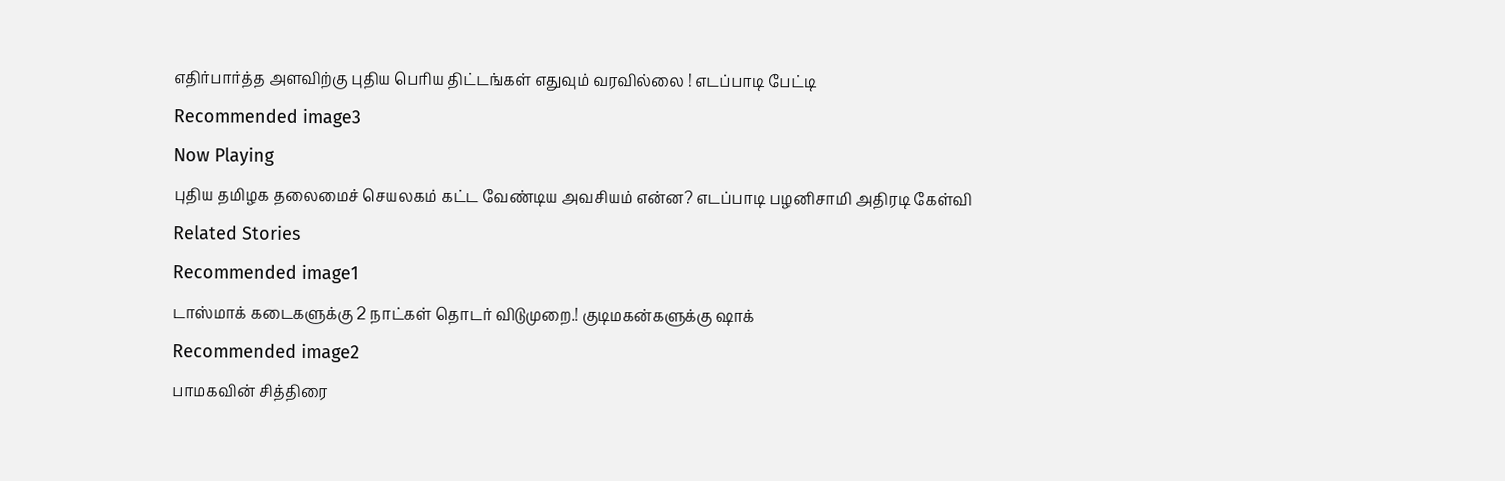எதிர்பார்த்த அளவிற்கு புதிய பெரிய திட்டங்கள் எதுவும் வரவில்லை ! எடப்பாடி பேட்டி
Recommended image3
Now Playing
புதிய தமிழக தலைமைச் செயலகம் கட்ட வேண்டிய அவசியம் என்ன? எடப்பாடி பழனிசாமி அதிரடி கேள்வி
Related Stories
Recommended image1
டாஸ்மாக் கடைகளுக்கு 2 நாட்கள் தொடர் விடுமுறை.! குடிமகன்களுக்கு ஷாக்
Recommended image2
பாமகவின் சித்திரை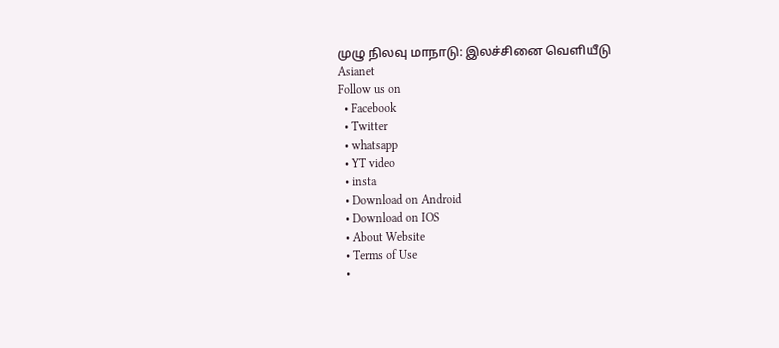முழு நிலவு மாநாடு: இலச்சினை வெளியீடு
Asianet
Follow us on
  • Facebook
  • Twitter
  • whatsapp
  • YT video
  • insta
  • Download on Android
  • Download on IOS
  • About Website
  • Terms of Use
  •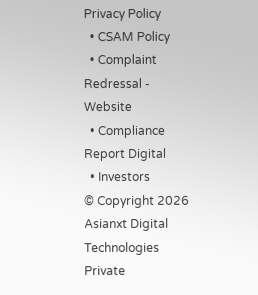Privacy Policy
  • CSAM Policy
  • Complaint Redressal - Website
  • Compliance Report Digital
  • Investors
© Copyright 2026 Asianxt Digital Technologies Private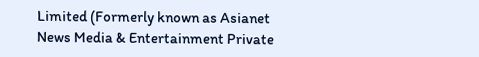Limited (Formerly known as Asianet News Media & Entertainment Private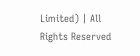Limited) | All Rights Reserved